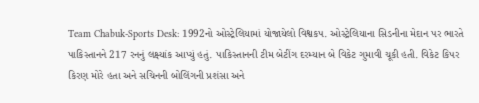Team Chabuk-Sports Desk: 1992નો ઓસ્ટ્રેલિયામાં યોજાયેલો વિશ્વકપ. ઓસ્ટ્રેલિયાના સિડનીના મેદાન પર ભારતે પાકિસ્તાનને 217 રનનું લક્ષ્યાંક આપ્યું હતું. પાકિસ્તાનની ટીમ બેટીંગ દરમ્યાન બે વિકેટ ગુમાવી ચૂકી હતી. વિકેટ કિપર કિરણ મોરે હતા અને સચિનની બોલિંગની પ્રશંસા અને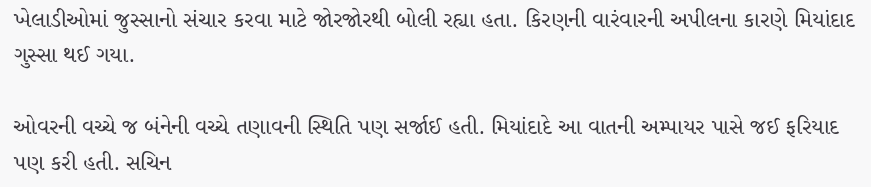ખેલાડીઓમાં જુસ્સાનો સંચાર કરવા માટે જોરજોરથી બોલી રહ્યા હતા. કિરણની વારંવારની અપીલના કારણે મિયાંદાદ ગુસ્સા થઈ ગયા.

ઓવરની વચ્ચે જ બંનેની વચ્ચે તણાવની સ્થિતિ પણ સર્જાઈ હતી. મિયાંદાદે આ વાતની અમ્પાયર પાસે જઈ ફરિયાદ પણ કરી હતી. સચિન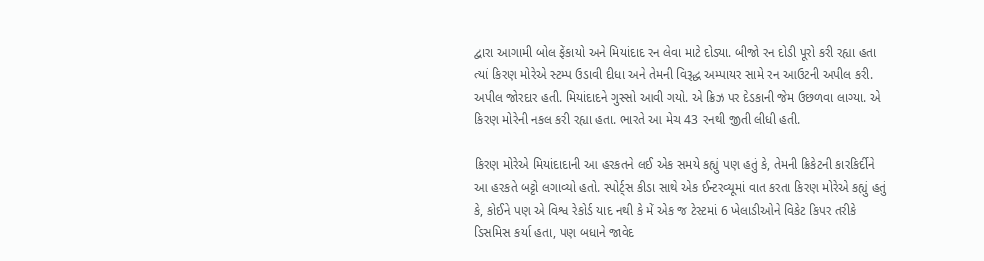દ્વારા આગામી બોલ ફેંકાયો અને મિયાંદાદ રન લેવા માટે દોડ્યા. બીજો રન દોડી પૂરો કરી રહ્યા હતા ત્યાં કિરણ મોરેએ સ્ટમ્પ ઉડાવી દીધા અને તેમની વિરૂદ્ધ અમ્પાયર સામે રન આઉટની અપીલ કરી. અપીલ જોરદાર હતી. મિયાંદાદને ગુસ્સો આવી ગયો. એ ક્રિઝ પર દેડકાની જેમ ઉછળવા લાગ્યા. એ કિરણ મોરેની નકલ કરી રહ્યા હતા. ભારતે આ મેચ 43 રનથી જીતી લીધી હતી.

કિરણ મોરેએ મિયાંદાદાની આ હરકતને લઈ એક સમયે કહ્યું પણ હતું કે, તેમની ક્રિકેટની કારકિર્દીને આ હરકતે બટ્ટો લગાવ્યો હતો. સ્પોર્ટ્સ કીડા સાથે એક ઈન્ટરવ્યૂમાં વાત કરતા કિરણ મોરેએ કહ્યું હતું કે, કોઈને પણ એ વિશ્વ રેકોર્ડ યાદ નથી કે મેં એક જ ટેસ્ટમાં 6 ખેલાડીઓને વિકેટ કિપર તરીકે ડિસમિસ કર્યા હતા, પણ બધાને જાવેદ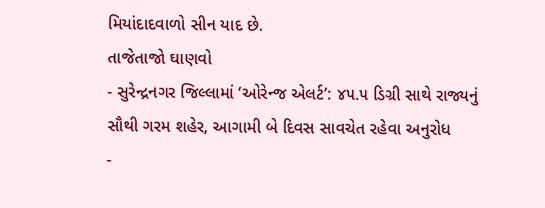મિયાંદાદવાળો સીન યાદ છે.
તાજેતાજો ઘાણવો
- સુરેન્દ્રનગર જિલ્લામાં ‘ઓરેન્જ એલર્ટ’: ૪૫.૫ ડિગ્રી સાથે રાજ્યનું સૌથી ગરમ શહેર, આગામી બે દિવસ સાવચેત રહેવા અનુરોધ
-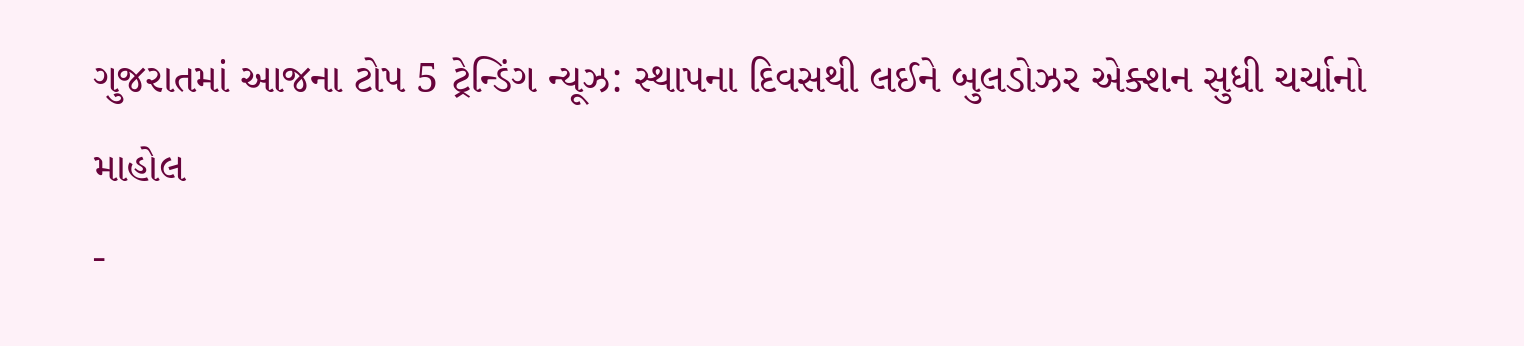ગુજરાતમાં આજના ટોપ 5 ટ્રેન્ડિંગ ન્યૂઝ: સ્થાપના દિવસથી લઈને બુલડોઝર એક્શન સુધી ચર્ચાનો માહોલ
-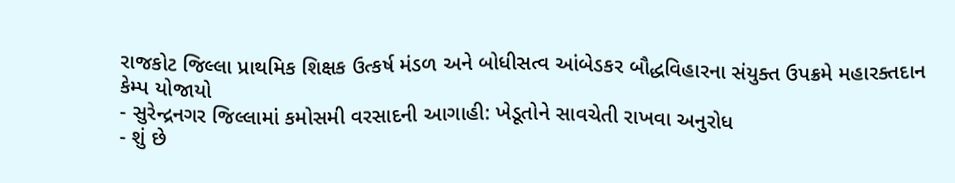રાજકોટ જિલ્લા પ્રાથમિક શિક્ષક ઉત્કર્ષ મંડળ અને બોધીસત્વ આંબેડકર બૌદ્ધવિહારના સંયુક્ત ઉપક્રમે મહારક્તદાન કેમ્પ યોજાયો
- સુરેન્દ્રનગર જિલ્લામાં કમોસમી વરસાદની આગાહી: ખેડૂતોને સાવચેતી રાખવા અનુરોધ
- શું છે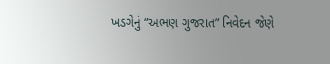ખડગેનું “અભણ ગુજરાત” નિવેદન જેણે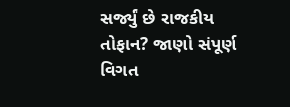સર્જ્યું છે રાજકીય તોફાન? જાણો સંપૂર્ણ વિગત